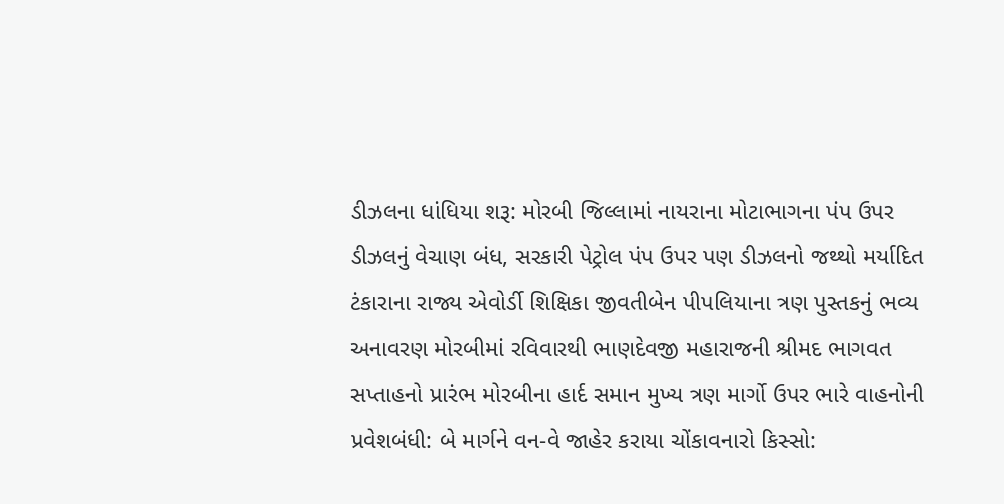ડીઝલના ધાંધિયા શરૂ: મોરબી જિલ્લામાં નાયરાના મોટાભાગના પંપ ઉપર ડીઝલનું વેચાણ બંધ, સરકારી પેટ્રોલ પંપ ઉપર પણ ડીઝલનો જથ્થો મર્યાદિત ટંકારાના રાજ્ય એવોર્ડી શિક્ષિકા જીવતીબેન પીપલિયાના ત્રણ પુસ્તકનું ભવ્ય અનાવરણ મોરબીમાં રવિવારથી ભાણદેવજી મહારાજની શ્રીમદ ભાગવત સપ્તાહનો પ્રારંભ મોરબીના હાર્દ સમાન મુખ્ય ત્રણ માર્ગો ઉપર ભારે વાહનોની પ્રવેશબંધી: બે માર્ગને વન-વે જાહેર કરાયા ચોંકાવનારો કિસ્સો: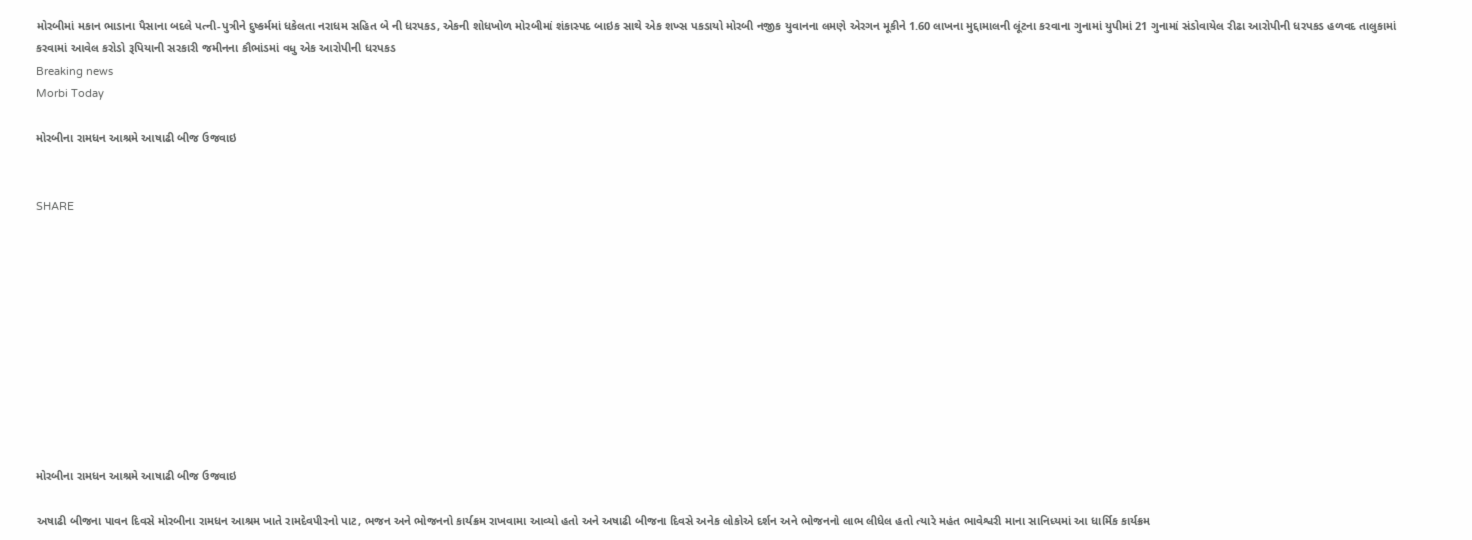મોરબીમાં મકાન ભાડાના પૈસાના બદલે પત્ની-પુત્રીને દુષ્કર્મમાં ધકેલતા નરાધમ સહિત બે ની ધરપકડ, એકની શોધખોળ મોરબીમાં શંકાસ્પદ બાઇક સાથે એક શખ્સ પકડાયો મોરબી નજીક યુવાનના લમણે એરગન મૂકીને 1.60 લાખના મુદ્દામાલની લૂંટના કરવાના ગુનામાં યુપીમાં 21 ગુનામાં સંડોવાયેલ રીઢા આરોપીની ધરપકડ હળવદ તાલુકામાં કરવામાં આવેલ કરોડો રૂપિયાની સરકારી જમીનના કૌભાંડમાં વધુ એક આરોપીની ધરપકડ
Breaking news
Morbi Today

મોરબીના રામધન આશ્રમે આષાઢી બીજ ઉજવાઇ


SHARE











મોરબીના રામધન આશ્રમે આષાઢી બીજ ઉજવાઇ

અષાઢી બીજના પાવન દિવસે મોરબીના રામધન આશ્રમ ખાતે રામદેવપીરનો પાટ, ભજન અને ભોજનનો કાર્યક્રમ રાખવામા આવ્યો હતો અને અષાઢી બીજના દિવસે અનેક લોકોએ દર્શન અને ભોજનનો લાભ લીધેલ હતો ત્યારે મહંત ભાવેશ્વરી માના સાનિધ્યમાં આ ધાર્મિક કાર્યક્રમ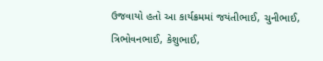ઉજવાયો હતો આ કાર્યક્રમમાં જયંતીભાઈ, ચુનીભાઈ, ત્રિભોવનભાઈ, કેશુભાઈ,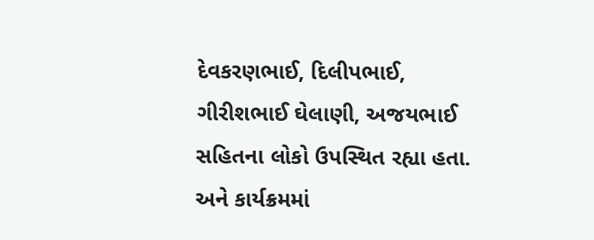દેવકરણભાઈ, દિલીપભાઈ, ગીરીશભાઈ ઘેલાણી, અજયભાઈ સહિતના લોકો ઉપસ્થિત રહ્યા હતા. અને કાર્યક્રમમાં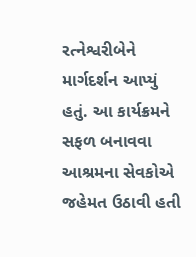રત્નેશ્વરીબેને માર્ગદર્શન આપ્યું હતું. આ કાર્યક્રમને સફળ બનાવવા આશ્રમના સેવકોએ જહેમત ઉઠાવી હતી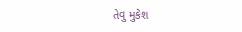તેવુ મુકેશ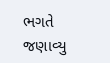ભગતે જણાવ્યુ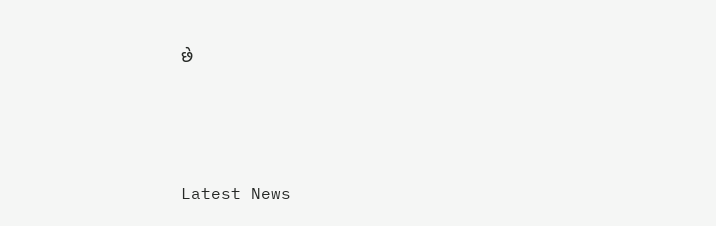છે






Latest News